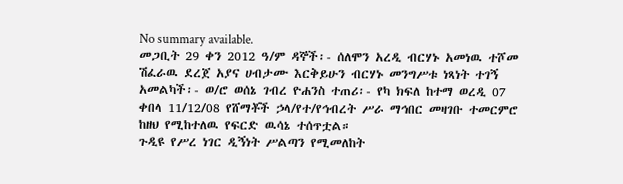No summary available.
መጋቢት 29 ቀን 2012 ዓ/ም ዳኞች፡- ሰለሞን አረዲ ብርሃኑ አመነዉ ተሾመ ሽፈራዉ ደረጀ አያና ሀብታሙ እርቅይሁን ብርሃኑ መንግሥቱ ነጻነት ተገኝ አመልካች፡- ወ/ሮ ወሰኔ ገብረ ዮሐንስ ተጠሪ፡- የካ ክፍለ ከተማ ወረዲ 07 ቀበላ 11/12/08 የሸማቾች ኃላ/የተ/የኅብረት ሥራ ማኅበር መዛገቡ ተመርምሮ ከዘህ የሚከተለዉ የፍርድ ዉሳኔ ተሰጥቷል።
ጉዲዩ የሥረ ነገር ዲኝነት ሥልጣን የሚመለከት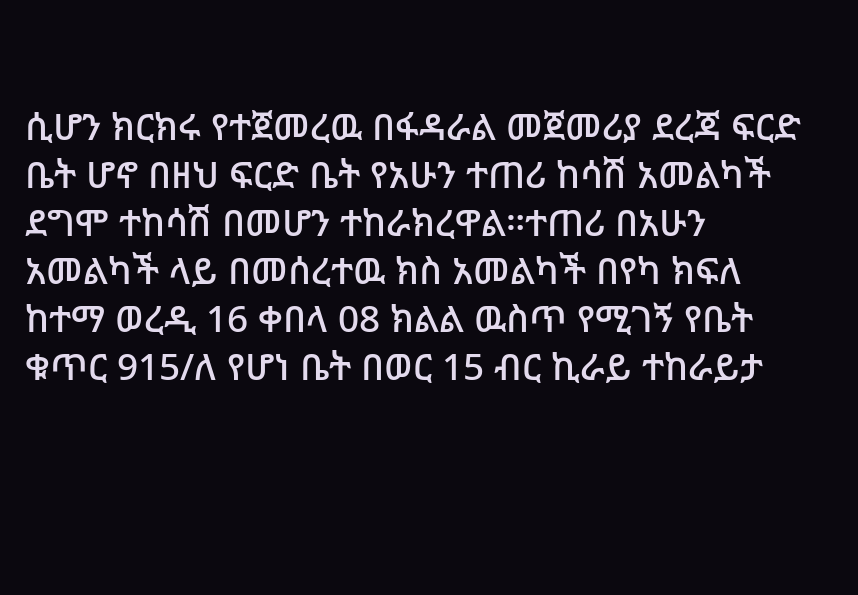ሲሆን ክርክሩ የተጀመረዉ በፋዳራል መጀመሪያ ደረጃ ፍርድ ቤት ሆኖ በዘህ ፍርድ ቤት የአሁን ተጠሪ ከሳሽ አመልካች ደግሞ ተከሳሽ በመሆን ተከራክረዋል።ተጠሪ በአሁን አመልካች ላይ በመሰረተዉ ክስ አመልካች በየካ ክፍለ ከተማ ወረዲ 16 ቀበላ 08 ክልል ዉስጥ የሚገኝ የቤት ቁጥር 915/ለ የሆነ ቤት በወር 15 ብር ኪራይ ተከራይታ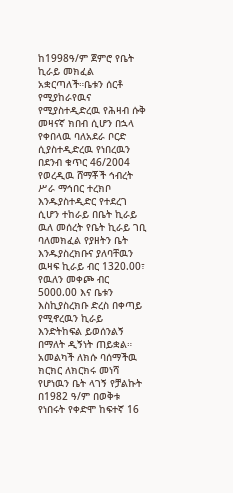ከ1998ዓ/ም ጀምሮ የቤት ኪራይ መክፈል አቋርጣለች።ቤቱን ሰርቶ የሚያከራየዉና የሚያስተዲድረዉ የሕዛብ ሱቅ መዛናኛ ክበብ ሲሆን በኋላ የቀበላዉ ባለአደራ ቦርድ ሲያስተዲድረዉ የነበረዉን በደንብ ቁጥር 46/2004 የወረዲዉ ሸማቾች ኅብረት ሥራ ማኅበር ተረክቦ እንዱያስተዲድር የተደረገ ሲሆን ተከራይ በቤት ኪራይ ዉለ መሰረት የቤት ኪራይ ገቢ ባለመክፈል የያዘትን ቤት እንዱያስረክቡና ያለባቸዉን ዉዛፍ ኪራይ ብር 1320.00፣ የዉለን መቀጮ ብር 5000.00 እና ቤቱን እስኪያስረክቡ ድረስ በቀጣይ የሚኖረዉን ኪራይ እንድትከፍል ይወሰንልኝ በማለት ዲኝነት ጠይቋል።
አመልካች ለክሱ ባሰማችዉ ክርክር ለክርክሩ መነሻ የሆነዉን ቤት ላገኝ የቻልኩት በ1982 ዓ/ም በወቅቱ የነበሩት የቀድሞ ከፍተኛ 16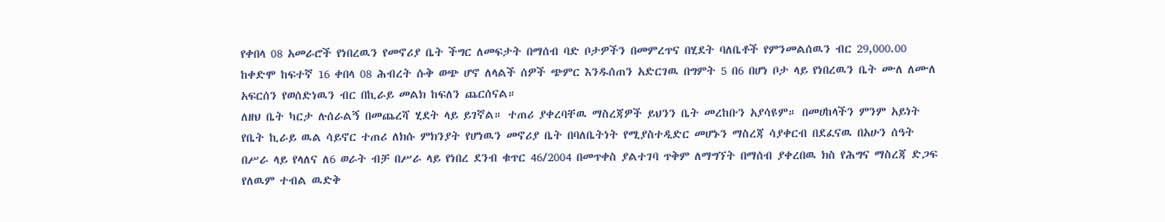የቀበላ 08 አመራሮች የነበረዉን የመኖሪያ ቤት ችግር ለመፍታት በማሰብ ባድ ቦታዎችን በመምረጥና በሂደት ባለቤቶች የምንመልሰዉን ብር 29,000.00 ከቀድሞ ከፍተኛ 16 ቀበላ 08 ሕብረት ሱቅ ወጭ ሆኖ ለላልች ሰዎች ጭምር እንዱሰጠን አድርገዉ በግምት 5 በ6 በሆነ ቦታ ላይ የነበረዉን ቤት ሙለ ለሙለ አፍርሰን የወሰድነዉን ብር በኪራይ መልክ ከፍለን ጨርሰናል።
ለዘህ ቤት ካርታ ሉሰራልኝ በመጨረሻ ሂደት ላይ ይገኛል። ተጠሪ ያቀረባቸዉ ማስረጃዎች ይህንን ቤት መረከቡን አያሳዩም። በመሀከላችን ምንም አይነት የቤት ኪራይ ዉል ሳይኖር ተጠሪ ለክሱ ምክንያት የሆነዉን መኖሪያ ቤት በባለቤትነት የሚያስተዲድር መሆኑን ማስረጃ ሳያቀርብ በደፈናዉ በአሁን ሰዓት በሥራ ላይ የላለና ለ6 ወራት ብቻ በሥራ ላይ የነበረ ደንብ ቁጥር 46/2004 በመጥቀስ ያልተገባ ጥቅም ለማግኘት በማሰብ ያቀረበዉ ክስ የሕግና ማስረጃ ድጋፍ የለዉም ተብል ዉድቅ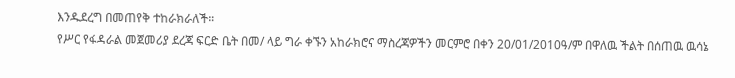እንዱደረግ በመጠየቅ ተከራክራለች።
የሥር የፋዳራል መጀመሪያ ደረጃ ፍርድ ቤት በመ/ ላይ ግራ ቀኙን አከራክሮና ማስረጃዎችን መርምሮ በቀን 20/01/2010ዓ/ም በዋለዉ ችልት በሰጠዉ ዉሳኔ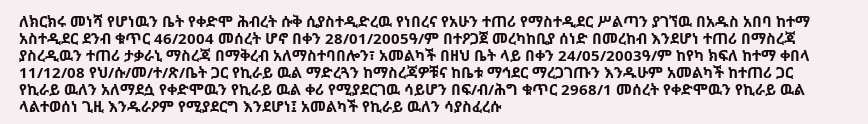ለክርክሩ መነሻ የሆነዉን ቤት የቀድሞ ሕብረት ሱቅ ሲያስተዲድረዉ የነበረና የአሁን ተጠሪ የማስተዲደር ሥልጣን ያገኘዉ በአዱስ አበባ ከተማ አስተዲደር ደንብ ቁጥር 46/2004 መሰረት ሆኖ በቀን 28/01/2005ዓ/ም በተዖጋጀ መረካከቢያ ሰነድ በመረከብ እንደሆነ ተጠሪ በማስረጃ ያስረዲዉን ተጠሪ ታቃራኒ ማስረጃ በማቅረብ አለማስተባበሎን፣ አመልካች በዘህ ቤት ላይ በቀን 24/05/2003ዓ/ም ከየካ ክፍለ ከተማ ቀበላ 11/12/08 የህ/ሱ/መ/ተ/ጽ/ቤት ጋር የኪራይ ዉል ማድረጓን ከማስረጃዎቹና ከቤቱ ማኅደር ማረጋገጡን እንዱሁም አመልካች ከተጠሪ ጋር የኪራይ ዉለን አለማደሷ የቀድሞዉን የኪራይ ዉል ቀሪ የሚያደርገዉ ሳይሆን በፍ/ብ/ሕግ ቁጥር 2968/1 መሰረት የቀድሞዉን የኪራይ ዉል ላልተወሰነ ጊዚ እንዱራዖም የሚያደርግ እንደሆነ፤ አመልካች የኪራይ ዉለን ሳያስፈረሱ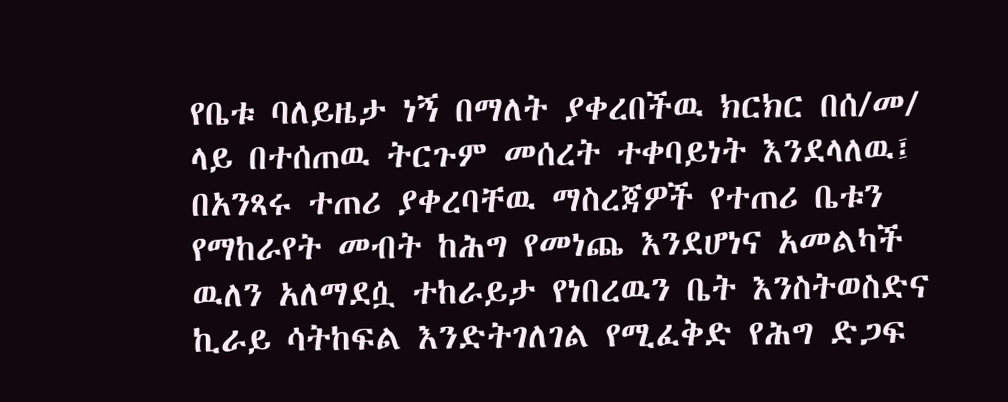የቤቱ ባለይዜታ ነኝ በማለት ያቀረበችዉ ክርክር በሰ/መ/ ላይ በተሰጠዉ ትርጉም መሰረት ተቀባይነት እንደላለዉ፤ በአንጻሩ ተጠሪ ያቀረባቸዉ ማስረጃዎች የተጠሪ ቤቱን የማከራየት መብት ከሕግ የመነጨ እንደሆነና አመልካች ዉለን አለማደሷ ተከራይታ የነበረዉን ቤት እንስትወስድና ኪራይ ሳትከፍል እንድትገለገል የሚፈቅድ የሕግ ድጋፍ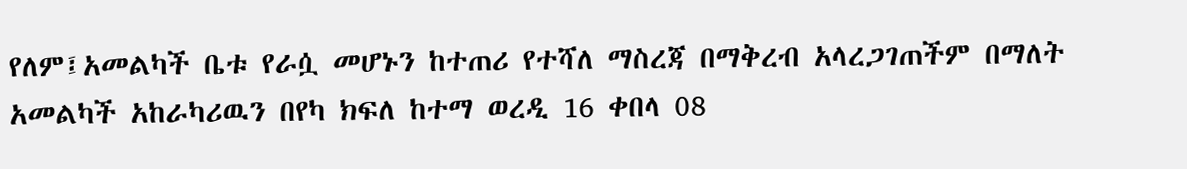የለም፤አመልካች ቤቱ የራሷ መሆኑን ከተጠሪ የተሻለ ማስረጃ በማቅረብ አላረጋገጠችም በማለት አመልካች አከራካሪዉን በየካ ክፍለ ከተማ ወረዲ 16 ቀበላ 08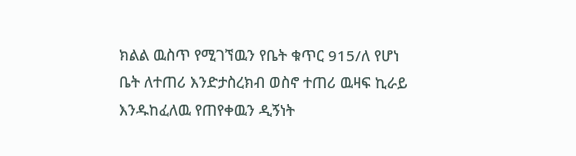ክልል ዉስጥ የሚገኘዉን የቤት ቁጥር 915/ለ የሆነ ቤት ለተጠሪ እንድታስረክብ ወስኖ ተጠሪ ዉዛፍ ኪራይ እንዱከፈለዉ የጠየቀዉን ዲኝነት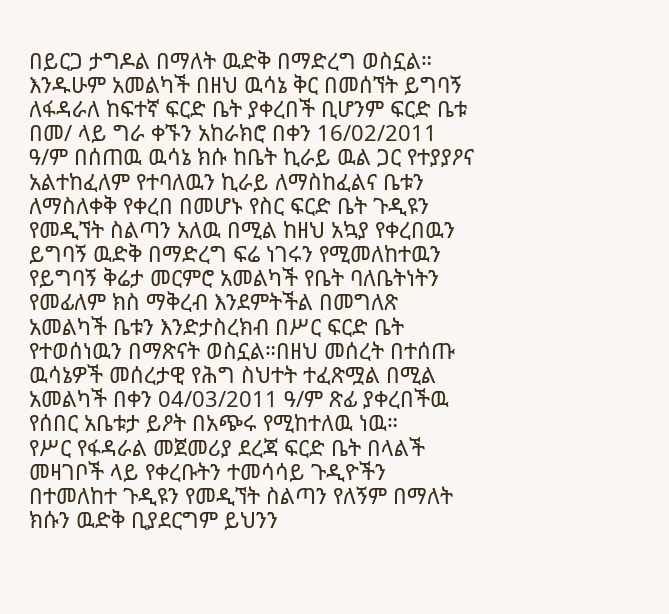በይርጋ ታግዶል በማለት ዉድቅ በማድረግ ወስኗል።
እንዱሁም አመልካች በዘህ ዉሳኔ ቅር በመሰኘት ይግባኝ ለፋዳራለ ከፍተኛ ፍርድ ቤት ያቀረበች ቢሆንም ፍርድ ቤቱ በመ/ ላይ ግራ ቀኙን አከራክሮ በቀን 16/02/2011 ዓ/ም በሰጠዉ ዉሳኔ ክሱ ከቤት ኪራይ ዉል ጋር የተያያዖና አልተከፈለም የተባለዉን ኪራይ ለማስከፈልና ቤቱን ለማስለቀቅ የቀረበ በመሆኑ የስር ፍርድ ቤት ጉዲዩን የመዲኘት ስልጣን አለዉ በሚል ከዘህ አኳያ የቀረበዉን ይግባኝ ዉድቅ በማድረግ ፍሬ ነገሩን የሚመለከተዉን የይግባኝ ቅሬታ መርምሮ አመልካች የቤት ባለቤትነትን የመፊለም ክስ ማቅረብ እንደምትችል በመግለጽ አመልካች ቤቱን እንድታስረክብ በሥር ፍርድ ቤት የተወሰነዉን በማጽናት ወስኗል።በዘህ መሰረት በተሰጡ ዉሳኔዎች መሰረታዊ የሕግ ስህተት ተፈጽሟል በሚል አመልካች በቀን 04/03/2011 ዓ/ም ጽፊ ያቀረበችዉ የሰበር አቤቱታ ይዖት በአጭሩ የሚከተለዉ ነዉ።
የሥር የፋዳራል መጀመሪያ ደረጃ ፍርድ ቤት በላልች መዛገቦች ላይ የቀረቡትን ተመሳሳይ ጉዲዮችን በተመለከተ ጉዲዩን የመዲኘት ስልጣን የለኝም በማለት ክሱን ዉድቅ ቢያደርግም ይህንን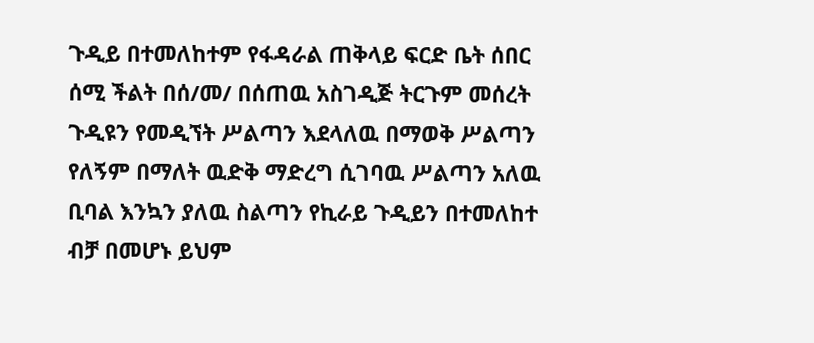ጉዲይ በተመለከተም የፋዳራል ጠቅላይ ፍርድ ቤት ሰበር ሰሚ ችልት በሰ/መ/ በሰጠዉ አስገዲጅ ትርጉም መሰረት ጉዲዩን የመዲኘት ሥልጣን እደላለዉ በማወቅ ሥልጣን የለኝም በማለት ዉድቅ ማድረግ ሲገባዉ ሥልጣን አለዉ ቢባል እንኳን ያለዉ ስልጣን የኪራይ ጉዲይን በተመለከተ ብቻ በመሆኑ ይህም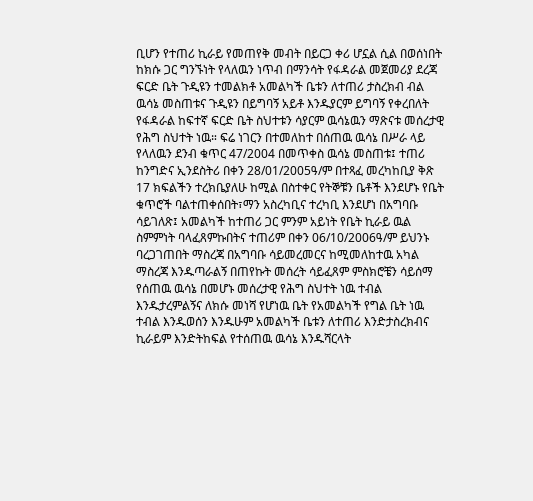ቢሆን የተጠሪ ኪራይ የመጠየቅ መብት በይርጋ ቀሪ ሆኗል ሲል በወሰነበት ከክሱ ጋር ግንኙነት የላለዉን ነጥብ በማንሳት የፋዳራል መጀመሪያ ደረጃ ፍርድ ቤት ጉዲዩን ተመልክቶ አመልካች ቤቱን ለተጠሪ ታስረክብ ብል ዉሳኔ መስጠቱና ጉዲዩን በይግባኝ አይቶ እንዱያርም ይግባኝ የቀረበለት የፋዳራል ከፍተኛ ፍርድ ቤት ስህተቱን ሳያርም ዉሳኔዉን ማጽናቱ መሰረታዊ የሕግ ስህተት ነዉ። ፍሬ ነገርን በተመለከተ በሰጠዉ ዉሳኔ በሥራ ላይ የላለዉን ደንብ ቁጥር 47/2004 በመጥቀስ ዉሳኔ መስጠቱ፤ ተጠሪ ከንግድና ኢንደስትሪ በቀን 28/01/2005ዓ/ም በተጻፈ መረካከቢያ ቅጽ 17 ክፍልችን ተረክቤያለሁ ከሚል በስተቀር የትኞቹን ቤቶች እንደሆኑ የቤት ቁጥሮች ባልተጠቀሰበት፣ማን አስረካቢና ተረካቢ እንደሆነ በአግባቡ ሳይገለጽ፤ አመልካች ከተጠሪ ጋር ምንም አይነት የቤት ኪራይ ዉል ስምምነት ባላፈጸምኩበትና ተጠሪም በቀን 06/10/2006ዓ/ም ይህንኑ ባረጋገጠበት ማስረጃ በአግባቡ ሳይመረመርና ከሚመለከተዉ አካል ማስረጃ እንዱጣራልኝ በጠየኩት መሰረት ሳይፈጸም ምስክሮቼን ሳይሰማ የሰጠዉ ዉሳኔ በመሆኑ መሰረታዊ የሕግ ስህተት ነዉ ተብል እንዱታረምልኝና ለክሱ መነሻ የሆነዉ ቤት የአመልካች የግል ቤት ነዉ ተብል እንዱወሰን እንዱሁም አመልካች ቤቱን ለተጠሪ እንድታስረክብና ኪራይም እንድትከፍል የተሰጠዉ ዉሳኔ እንዱሻርላት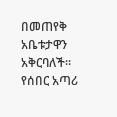በመጠየቅ አቤቱታዋን አቅርባለች።
የሰበር አጣሪ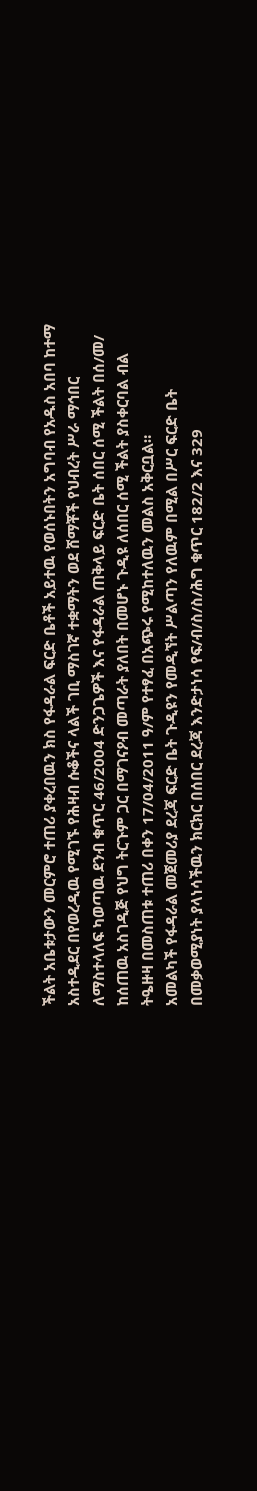ችልት አቤቱታውን መርምሮ ተጠሪ ያቀረበዉን ክስ የፋዳራል ፍርድ ቤቶች አይተዉ የወሰኑበትን አግባብ የአዱስ አበባ ከተማ አስተዲደር በየወረዲዉ የሚገኙ የሕዛብ ሱቆችና ላልች ገቢ ማስገኛ ተቋማትን ወደ ሸማቾች የህብረት ሥራ ማኅበር ለማስተላለፍ ካወጣዉ ደንብ ቁጥር 46/2004 ድንጋጌዎች እና የፋዳራል ጠቅላይ ፍርድ ቤት ሰበር ሰሚ ችልት በሰ/መ/ ከሰጠዉ አስገዲጅ የህግ ትርጉም ጋር በማገናዖብ መጣራት ያለበት በመሆኑ ጉዲዩ ለሰበር ሰሚ ችልት ያስቀርባል ብል ትዔዙዛ በመስጠቱ ተጠሪ በቀን 17/04/2011 ዓ/ም የተፃፈ በአጭሩ የሚከተለዉን መልስ አቅርቧል።
አመልካች የፋዳራል መጀመሪያ ደረጃ ፍርድ ቤት ጉዲዩን የመዲኘት ሥልጣን የለዉም በሚል በሥር ፍርድ ቤት በመቃወሚያነት ያላነሳችዉን ክርክር በሰበር ደረጃ እንድታነሳ የፍ/ብ/ስ/ስ/ሕግ ቁጥር 182/2 እና 329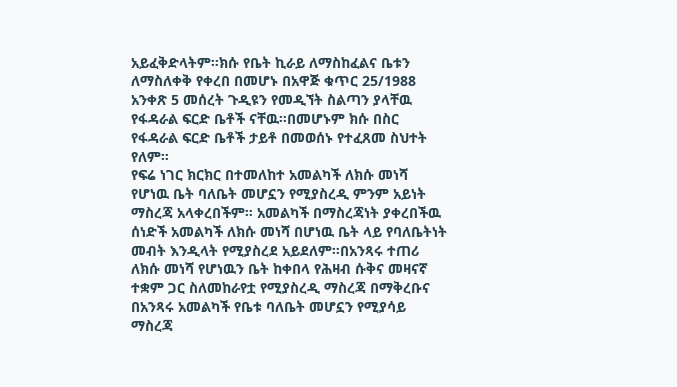አይፈቅድላትም።ክሱ የቤት ኪራይ ለማስከፈልና ቤቱን ለማስለቀቅ የቀረበ በመሆኑ በአዋጅ ቁጥር 25/1988 አንቀጽ 5 መሰረት ጉዲዩን የመዲኘት ስልጣን ያላቸዉ የፋዳራል ፍርድ ቤቶች ናቸዉ።በመሆኑም ክሱ በስር የፋዳራል ፍርድ ቤቶች ታይቶ በመወሰኑ የተፈጸመ ስህተት የለም።
የፍሬ ነገር ክርክር በተመለከተ አመልካች ለክሱ መነሻ የሆነዉ ቤት ባለቤት መሆኗን የሚያስረዲ ምንም አይነት ማስረጃ አላቀረበችም። አመልካች በማስረጃነት ያቀረበችዉ ሰነድች አመልካች ለክሱ መነሻ በሆነዉ ቤት ላይ የባለቤትነት መብት እንዲላት የሚያስረደ አይደለም።በአንጻሩ ተጠሪ ለክሱ መነሻ የሆነዉን ቤት ከቀበላ የሕዛብ ሱቅና መዛናኛ ተቋም ጋር ስለመከራየቷ የሚያስረዲ ማስረጃ በማቅረቡና በአንጻሩ አመልካች የቤቱ ባለቤት መሆኗን የሚያሳይ ማስረጃ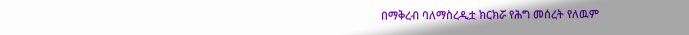በማቅረብ ባለማስረዲቷ ክርክሯ የሕግ መሰረት የለዉም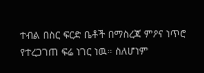ተብል በስር ፍርድ ቤቶች በማስረጃ ምዖና ነጥሮ የተረጋገጠ ፍሬ ነገር ነዉ። ስለሆነም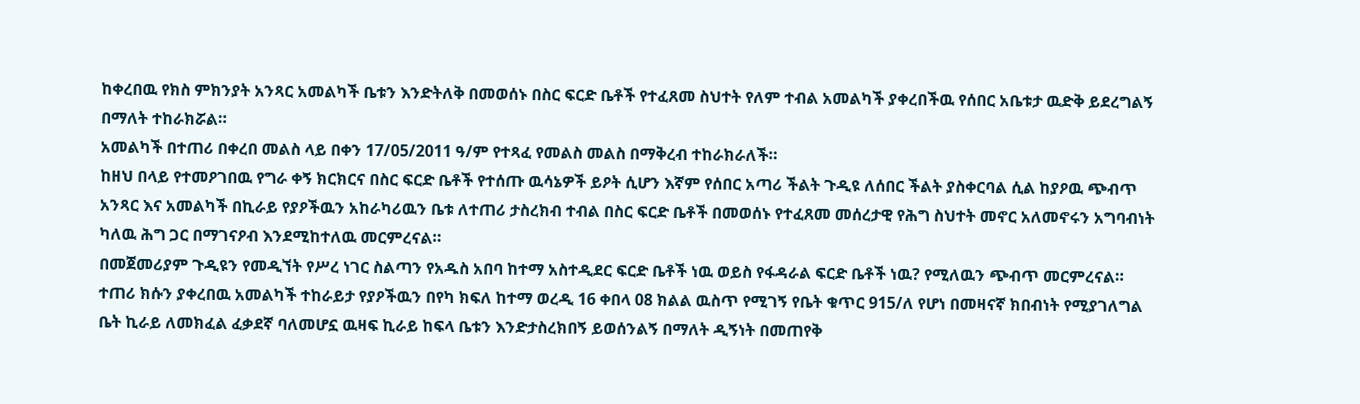ከቀረበዉ የክስ ምክንያት አንጻር አመልካች ቤቱን እንድትለቅ በመወሰኑ በስር ፍርድ ቤቶች የተፈጸመ ስህተት የለም ተብል አመልካች ያቀረበችዉ የሰበር አቤቱታ ዉድቅ ይደረግልኝ በማለት ተከራክሯል።
አመልካች በተጠሪ በቀረበ መልስ ላይ በቀን 17/05/2011 ዓ/ም የተጻፈ የመልስ መልስ በማቅረብ ተከራክራለች።
ከዘህ በላይ የተመዖገበዉ የግራ ቀኝ ክርክርና በስር ፍርድ ቤቶች የተሰጡ ዉሳኔዎች ይዖት ሲሆን እኛም የሰበር አጣሪ ችልት ጉዲዩ ለሰበር ችልት ያስቀርባል ሲል ከያዖዉ ጭብጥ አንጻር እና አመልካች በኪራይ የያዖችዉን አከራካሪዉን ቤቱ ለተጠሪ ታስረክብ ተብል በስር ፍርድ ቤቶች በመወሰኑ የተፈጸመ መሰረታዊ የሕግ ስህተት መኖር አለመኖሩን አግባብነት ካለዉ ሕግ ጋር በማገናዖብ እንደሚከተለዉ መርምረናል።
በመጀመሪያም ጉዲዩን የመዲኘት የሥረ ነገር ስልጣን የአዱስ አበባ ከተማ አስተዲደር ፍርድ ቤቶች ነዉ ወይስ የፋዳራል ፍርድ ቤቶች ነዉ? የሚለዉን ጭብጥ መርምረናል። ተጠሪ ክሱን ያቀረበዉ አመልካች ተከራይታ የያዖችዉን በየካ ክፍለ ከተማ ወረዲ 16 ቀበላ 08 ክልል ዉስጥ የሚገኝ የቤት ቁጥር 915/ለ የሆነ በመዛናኛ ክበብነት የሚያገለግል ቤት ኪራይ ለመክፈል ፈቃደኛ ባለመሆኗ ዉዛፍ ኪራይ ከፍላ ቤቱን እንድታስረክበኝ ይወሰንልኝ በማለት ዲኝነት በመጠየቅ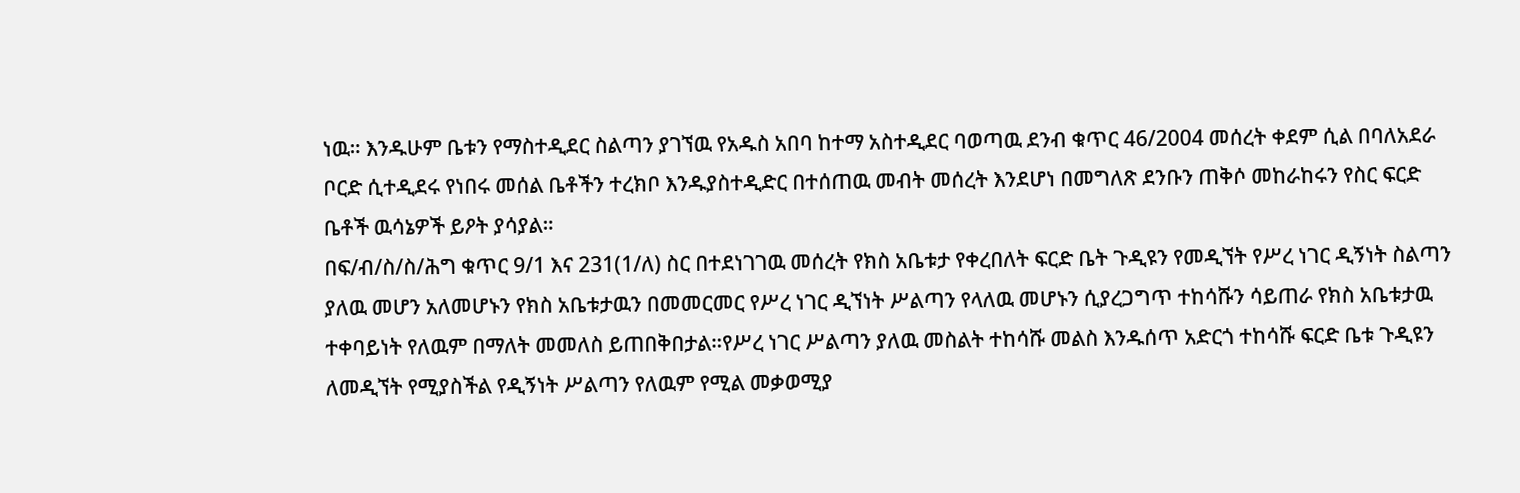ነዉ። እንዱሁም ቤቱን የማስተዲደር ስልጣን ያገኘዉ የአዱስ አበባ ከተማ አስተዲደር ባወጣዉ ደንብ ቁጥር 46/2004 መሰረት ቀደም ሲል በባለአደራ ቦርድ ሲተዲደሩ የነበሩ መሰል ቤቶችን ተረክቦ እንዱያስተዲድር በተሰጠዉ መብት መሰረት እንደሆነ በመግለጽ ደንቡን ጠቅሶ መከራከሩን የስር ፍርድ ቤቶች ዉሳኔዎች ይዖት ያሳያል።
በፍ/ብ/ስ/ስ/ሕግ ቁጥር 9/1 እና 231(1/ለ) ስር በተደነገገዉ መሰረት የክስ አቤቱታ የቀረበለት ፍርድ ቤት ጉዲዩን የመዲኘት የሥረ ነገር ዲኝነት ስልጣን ያለዉ መሆን አለመሆኑን የክስ አቤቱታዉን በመመርመር የሥረ ነገር ዲኘነት ሥልጣን የላለዉ መሆኑን ሲያረጋግጥ ተከሳሹን ሳይጠራ የክስ አቤቱታዉ ተቀባይነት የለዉም በማለት መመለስ ይጠበቅበታል።የሥረ ነገር ሥልጣን ያለዉ መስልት ተከሳሹ መልስ እንዱሰጥ አድርጎ ተከሳሹ ፍርድ ቤቱ ጉዲዩን ለመዲኘት የሚያስችል የዲኝነት ሥልጣን የለዉም የሚል መቃወሚያ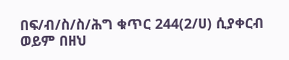በፍ/ብ/ስ/ስ/ሕግ ቁጥር 244(2/ሀ) ሲያቀርብ ወይም በዘህ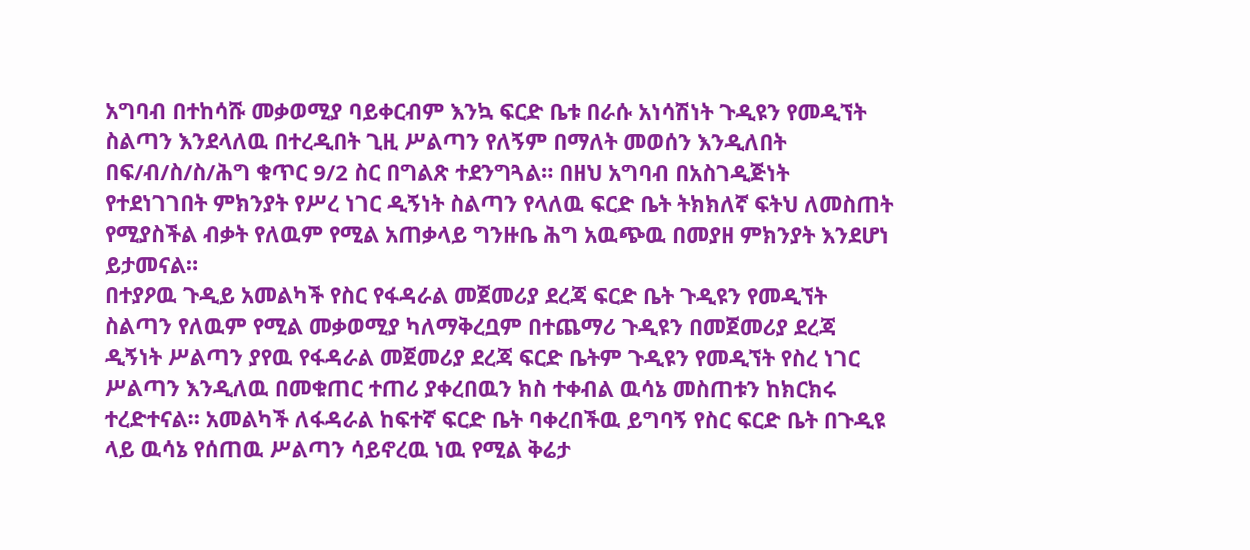አግባብ በተከሳሹ መቃወሚያ ባይቀርብም እንኳ ፍርድ ቤቱ በራሱ አነሳሽነት ጉዲዩን የመዲኘት ስልጣን እንደላለዉ በተረዲበት ጊዚ ሥልጣን የለኝም በማለት መወሰን እንዲለበት በፍ/ብ/ስ/ስ/ሕግ ቁጥር 9/2 ስር በግልጽ ተደንግጓል። በዘህ አግባብ በአስገዲጅነት የተደነገገበት ምክንያት የሥረ ነገር ዲኝነት ስልጣን የላለዉ ፍርድ ቤት ትክክለኛ ፍትህ ለመስጠት የሚያስችል ብቃት የለዉም የሚል አጠቃላይ ግንዙቤ ሕግ አዉጭዉ በመያዘ ምክንያት እንደሆነ ይታመናል።
በተያዖዉ ጉዲይ አመልካች የስር የፋዳራል መጀመሪያ ደረጃ ፍርድ ቤት ጉዲዩን የመዲኘት ስልጣን የለዉም የሚል መቃወሚያ ካለማቅረቧም በተጨማሪ ጉዲዩን በመጀመሪያ ደረጃ ዲኝነት ሥልጣን ያየዉ የፋዳራል መጀመሪያ ደረጃ ፍርድ ቤትም ጉዲዩን የመዲኘት የስረ ነገር ሥልጣን እንዲለዉ በመቁጠር ተጠሪ ያቀረበዉን ክስ ተቀብል ዉሳኔ መስጠቱን ከክርክሩ ተረድተናል። አመልካች ለፋዳራል ከፍተኛ ፍርድ ቤት ባቀረበችዉ ይግባኝ የስር ፍርድ ቤት በጉዲዩ ላይ ዉሳኔ የሰጠዉ ሥልጣን ሳይኖረዉ ነዉ የሚል ቅሬታ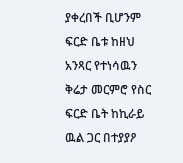ያቀረበች ቢሆንም ፍርድ ቤቱ ከዘህ አንጻር የተነሳዉን ቅሬታ መርምሮ የስር ፍርድ ቤት ከኪራይ ዉል ጋር በተያያዖ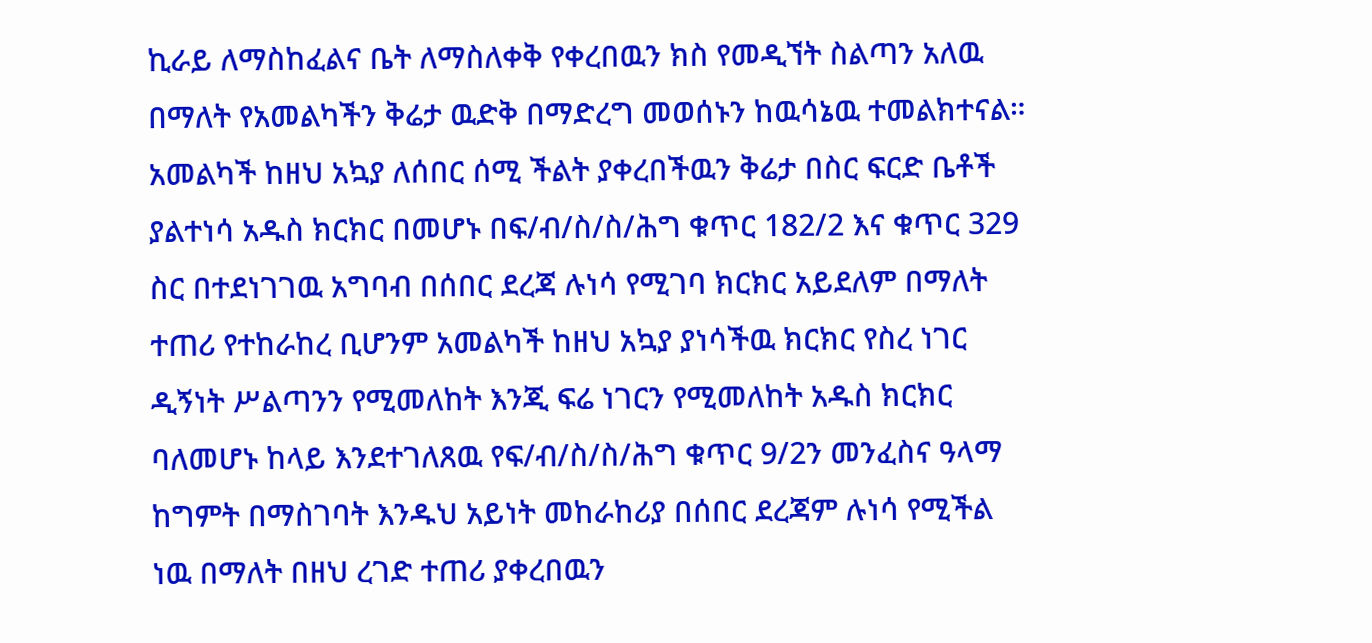ኪራይ ለማስከፈልና ቤት ለማስለቀቅ የቀረበዉን ክስ የመዲኘት ስልጣን አለዉ በማለት የአመልካችን ቅሬታ ዉድቅ በማድረግ መወሰኑን ከዉሳኔዉ ተመልክተናል። አመልካች ከዘህ አኳያ ለሰበር ሰሚ ችልት ያቀረበችዉን ቅሬታ በስር ፍርድ ቤቶች ያልተነሳ አዱስ ክርክር በመሆኑ በፍ/ብ/ስ/ስ/ሕግ ቁጥር 182/2 እና ቁጥር 329 ስር በተደነገገዉ አግባብ በሰበር ደረጃ ሉነሳ የሚገባ ክርክር አይደለም በማለት ተጠሪ የተከራከረ ቢሆንም አመልካች ከዘህ አኳያ ያነሳችዉ ክርክር የስረ ነገር ዲኝነት ሥልጣንን የሚመለከት እንጂ ፍሬ ነገርን የሚመለከት አዱስ ክርክር ባለመሆኑ ከላይ እንደተገለጸዉ የፍ/ብ/ስ/ስ/ሕግ ቁጥር 9/2ን መንፈስና ዓላማ ከግምት በማስገባት እንዱህ አይነት መከራከሪያ በሰበር ደረጃም ሉነሳ የሚችል ነዉ በማለት በዘህ ረገድ ተጠሪ ያቀረበዉን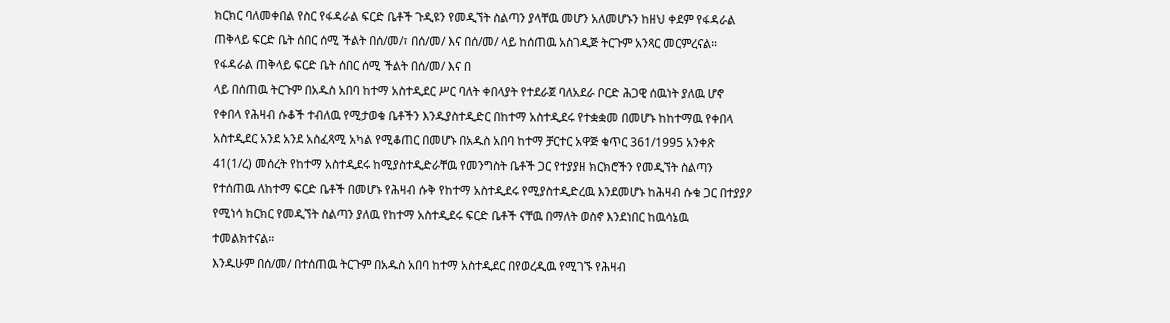ክርክር ባለመቀበል የስር የፋዳራል ፍርድ ቤቶች ጉዲዩን የመዲኘት ስልጣን ያላቸዉ መሆን አለመሆኑን ከዘህ ቀደም የፋዳራል ጠቅላይ ፍርድ ቤት ሰበር ሰሚ ችልት በሰ/መ/፣ በሰ/መ/ እና በሰ/መ/ ላይ ከሰጠዉ አስገዲጅ ትርጉም አንጻር መርምረናል።
የፋዳራል ጠቅላይ ፍርድ ቤት ሰበር ሰሚ ችልት በሰ/መ/ እና በ
ላይ በሰጠዉ ትርጉም በአዱስ አበባ ከተማ አስተዲደር ሥር ባለት ቀበላያት የተደራጀ ባለአደራ ቦርድ ሕጋዊ ሰዉነት ያለዉ ሆኖ የቀበላ የሕዛብ ሱቆች ተብለዉ የሚታወቁ ቤቶችን እንዱያስተዲድር በከተማ አስተዲደሩ የተቋቋመ በመሆኑ ከከተማዉ የቀበላ አስተዲደር አንደ አንደ አስፈጻሚ አካል የሚቆጠር በመሆኑ በአዱስ አበባ ከተማ ቻርተር አዋጅ ቁጥር 361/1995 አንቀጽ 41(1/ረ) መሰረት የከተማ አስተዲደሩ ከሚያስተዲድራቸዉ የመንግስት ቤቶች ጋር የተያያዘ ክርክሮችን የመዲኘት ስልጣን የተሰጠዉ ለከተማ ፍርድ ቤቶች በመሆኑ የሕዛብ ሱቅ የከተማ አስተዲደሩ የሚያስተዲድረዉ እንደመሆኑ ከሕዛብ ሱቁ ጋር በተያያዖ የሚነሳ ክርክር የመዲኘት ስልጣን ያለዉ የከተማ አስተዲደሩ ፍርድ ቤቶች ናቸዉ በማለት ወስኖ እንደነበር ከዉሳኔዉ ተመልክተናል።
እንዱሁም በሰ/መ/ በተሰጠዉ ትርጉም በአዱስ አበባ ከተማ አስተዲደር በየወረዲዉ የሚገኙ የሕዛብ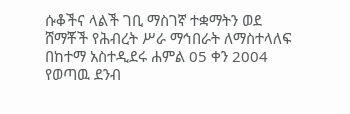ሱቆችና ላልች ገቢ ማስገኛ ተቋማትን ወደ ሸማቾች የሕብረት ሥራ ማኅበራት ለማስተላለፍ በከተማ አስተዲደሩ ሐምል 05 ቀን 2004 የወጣዉ ደንብ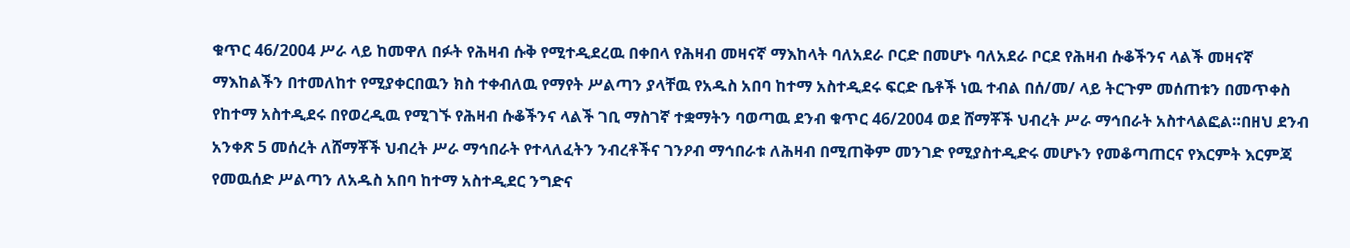ቁጥር 46/2004 ሥራ ላይ ከመዋለ በፉት የሕዛብ ሱቅ የሚተዲደረዉ በቀበላ የሕዛብ መዛናኛ ማእከላት ባለአደራ ቦርድ በመሆኑ ባለአደራ ቦርደ የሕዛብ ሱቆችንና ላልች መዛናኛ ማእከልችን በተመለከተ የሚያቀርበዉን ክስ ተቀብለዉ የማየት ሥልጣን ያላቸዉ የአዱስ አበባ ከተማ አስተዲደሩ ፍርድ ቤቶች ነዉ ተብል በሰ/መ/ ላይ ትርጉም መሰጠቱን በመጥቀስ የከተማ አስተዲደሩ በየወረዲዉ የሚገኙ የሕዛብ ሱቆችንና ላልች ገቢ ማስገኛ ተቋማትን ባወጣዉ ደንብ ቁጥር 46/2004 ወደ ሸማቾች ህብረት ሥራ ማኅበራት አስተላልፎል።በዘህ ደንብ አንቀጽ 5 መሰረት ለሸማቾች ህብረት ሥራ ማኅበራት የተላለፈትን ንብረቶችና ገንዖብ ማኅበራቱ ለሕዛብ በሚጠቅም መንገድ የሚያስተዲድሩ መሆኑን የመቆጣጠርና የእርምት እርምጃ የመዉሰድ ሥልጣን ለአዱስ አበባ ከተማ አስተዲደር ንግድና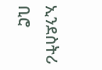ኢንደስትሪ ቢሮ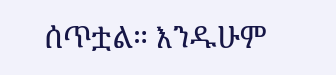ሰጥቷል። እንዱሁም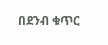በደንብ ቁጥር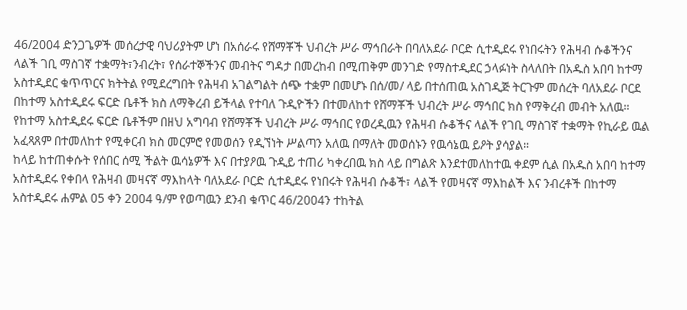46/2004 ድንጋጌዎች መሰረታዊ ባህሪያትም ሆነ በአሰራሩ የሸማቾች ህብረት ሥራ ማኅበራት በባለአደራ ቦርድ ሲተዲደሩ የነበሩትን የሕዛብ ሱቆችንና ላልች ገቢ ማስገኛ ተቋማት፣ንብረት፣ የሰራተኞችንና መብትና ግዳታ በመረከብ በሚጠቅም መንገድ የማስተዲደር ኃላፉነት ስላለበት በአዱስ አበባ ከተማ አስተዲደር ቁጥጥርና ክትትል የሚደረግበት የሕዛብ አገልግልት ሰጭ ተቋም በመሆኑ በሰ/መ/ ላይ በተሰጠዉ አስገዲጅ ትርጉም መሰረት ባለአደራ ቦርደ በከተማ አስተዲደሩ ፍርድ ቤቶች ክስ ለማቅረብ ይችላል የተባለ ጉዲዮችን በተመለከተ የሸማቾች ህብረት ሥራ ማኅበር ክስ የማቅረብ መብት አለዉ። የከተማ አስተዲደሩ ፍርድ ቤቶችም በዘህ አግባብ የሸማቾች ህብረት ሥራ ማኅበር የወረዲዉን የሕዛብ ሱቆችና ላልች የገቢ ማስገኛ ተቋማት የኪራይ ዉል አፈጻጸም በተመለከተ የሚቀርብ ክስ መርምሮ የመወሰን የዲኘነት ሥልጣን አለዉ በማለት መወሰኑን የዉሳኔዉ ይዖት ያሳያል።
ከላይ ከተጠቀሱት የሰበር ሰሚ ችልት ዉሳኔዎች እና በተያዖዉ ጉዲይ ተጠሪ ካቀረበዉ ክስ ላይ በግልጽ እንደተመለከተዉ ቀደም ሲል በአዱስ አበባ ከተማ አስተዲደሩ የቀበላ የሕዛብ መዛናኛ ማእከላት ባለአደራ ቦርድ ሲተዲደሩ የነበሩት የሕዛብ ሱቆች፣ ላልች የመዛናኛ ማእከልች እና ንብረቶች በከተማ አስተዲደሩ ሐምል 05 ቀን 2004 ዓ/ም የወጣዉን ደንብ ቁጥር 46/2004ን ተከትል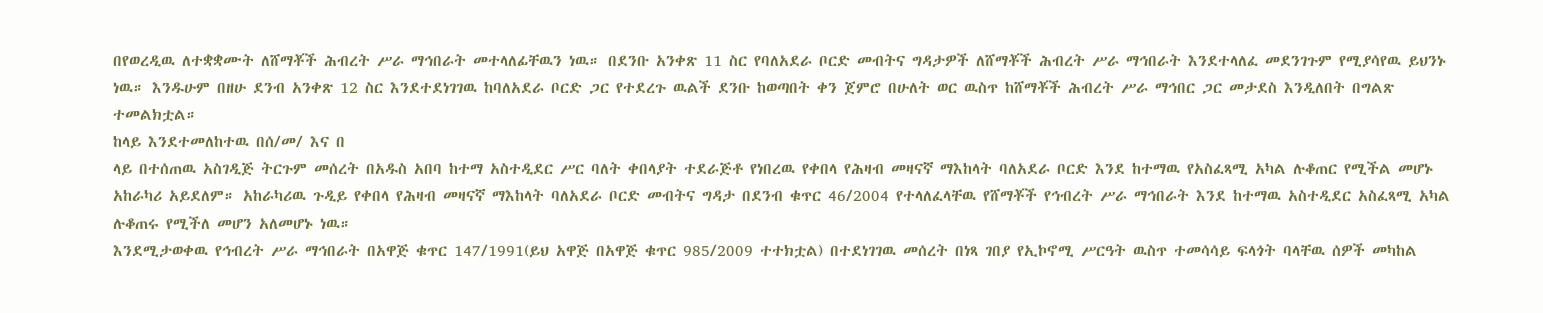በየወረዲዉ ለተቋቋሙት ለሸማቾች ሕብረት ሥራ ማኅበራት መተላለፊቸዉን ነዉ። በደንቡ አንቀጽ 11 ስር የባለአደራ ቦርድ መብትና ግዳታዎች ለሸማቾች ሕብረት ሥራ ማኅበራት እንደተላለፈ መደንገጉም የሚያሳየዉ ይህንኑ ነዉ። እንዱሁም በዘሁ ደንብ አንቀጽ 12 ስር እንደተደነገገዉ ከባለአደራ ቦርድ ጋር የተደረጉ ዉልች ደንቡ ከወጣበት ቀን ጀምሮ በሁለት ወር ዉስጥ ከሸማቾች ሕብረት ሥራ ማኅበር ጋር መታደስ እንዲለበት በግልጽ ተመልክቷል።
ከላይ እንደተመለከተዉ በሰ/መ/ እና በ
ላይ በተሰጠዉ አስገዲጅ ትርጉም መሰረት በአዱስ አበባ ከተማ አስተዲደር ሥር ባለት ቀበላያት ተደራጅቶ የነበረዉ የቀበላ የሕዛብ መዛናኛ ማእከላት ባለአደራ ቦርድ እንደ ከተማዉ የአስፈጻሚ አካል ሉቆጠር የሚችል መሆኑ አከራካሪ አይደለም። አከራካሪዉ ጉዲይ የቀበላ የሕዛብ መዛናኛ ማእከላት ባለአደራ ቦርድ መብትና ግዳታ በደንብ ቁጥር 46/2004 የተላለፈላቸዉ የሸማቾች የኅብረት ሥራ ማኅበራት እንደ ከተማዉ አስተዲደር አስፈጻሚ አካል ሉቆጠሩ የሚችለ መሆን አለመሆኑ ነዉ።
እንደሚታወቀዉ የኅብረት ሥራ ማኅበራት በአዋጅ ቁጥር 147/1991(ይህ አዋጅ በአዋጅ ቁጥር 985/2009 ተተክቷል) በተደነገገዉ መሰረት በነጻ ገበያ የኢኮኖሚ ሥርዓት ዉስጥ ተመሳሳይ ፍላጎት ባላቸዉ ሰዎች መካከል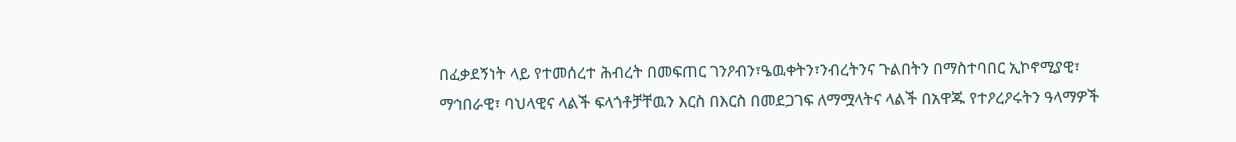በፈቃደኝነት ላይ የተመሰረተ ሕብረት በመፍጠር ገንዖብን፣ዔዉቀትን፣ንብረትንና ጉልበትን በማስተባበር ኢኮኖሚያዊ፣ ማኅበራዊ፣ ባህላዊና ላልች ፍላጎቶቻቸዉን እርስ በእርስ በመደጋገፍ ለማሟላትና ላልች በአዋጁ የተዖረዖሩትን ዓላማዎች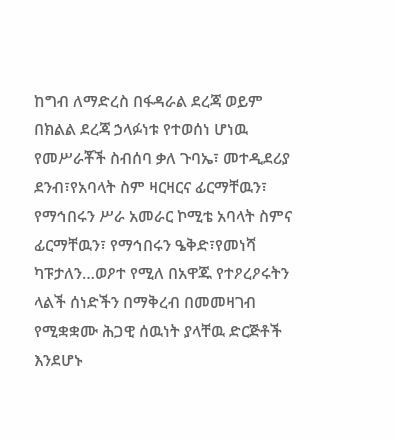ከግብ ለማድረስ በፋዳራል ደረጃ ወይም በክልል ደረጃ ኃላፉነቱ የተወሰነ ሆነዉ የመሥራቾች ስብሰባ ቃለ ጉባኤ፣ መተዲደሪያ ደንብ፣የአባላት ስም ዛርዛርና ፊርማቸዉን፣ የማኅበሩን ሥራ አመራር ኮሚቴ አባላት ስምና ፊርማቸዉን፣ የማኅበሩን ዔቅድ፣የመነሻ ካፑታለን…ወዖተ የሚለ በአዋጁ የተዖረዖሩትን ላልች ሰነድችን በማቅረብ በመመዛገብ የሚቋቋሙ ሕጋዊ ሰዉነት ያላቸዉ ድርጅቶች እንደሆኑ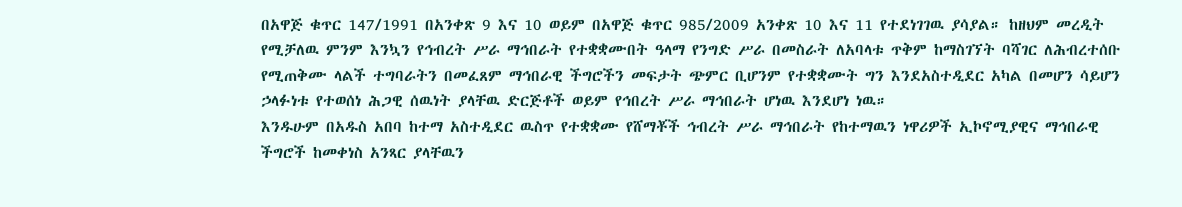በአዋጅ ቁጥር 147/1991 በአንቀጽ 9 እና 10 ወይም በአዋጅ ቁጥር 985/2009 አንቀጽ 10 እና 11 የተደነገገዉ ያሳያል። ከዘህም መረዲት የሚቻለዉ ምንም እንኳን የኅብረት ሥራ ማኅበራት የተቋቋሙበት ዓላማ የንግድ ሥራ በመስራት ለአባላቱ ጥቅም ከማስገኘት ባሻገር ለሕብረተሰቡ የሚጠቅሙ ላልች ተግባራትን በመፈጸም ማኅበራዊ ችግሮችን መፍታት ጭምር ቢሆንም የተቋቋሙት ግን እንደአስተዲደር አካል በመሆን ሳይሆን ኃላፉነቱ የተወሰነ ሕጋዊ ሰዉነት ያላቸዉ ድርጅቶች ወይም የኅበረት ሥራ ማኅበራት ሆነዉ እንደሆነ ነዉ።
እንዱሁም በአዱስ አበባ ከተማ አስተዲደር ዉስጥ የተቋቋሙ የሸማቾች ኅብረት ሥራ ማኅበራት የከተማዉን ነዋሪዎች ኢኮኖሚያዊና ማኅበራዊ ችግሮች ከመቀነስ አንጻር ያላቸዉን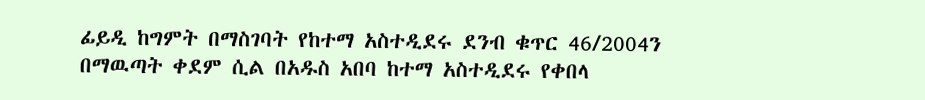ፊይዲ ከግምት በማስገባት የከተማ አስተዲደሩ ደንብ ቁጥር 46/2004ን በማዉጣት ቀደም ሲል በአዱስ አበባ ከተማ አስተዲደሩ የቀበላ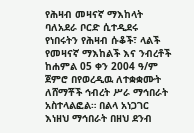የሕዛብ መዛናኛ ማእከላት ባለአደራ ቦርድ ሲተዲደሩ የነበሩትን የሕዛብ ሱቆች፣ ላልች የመዛናኛ ማእከልች እና ንብረቶች ከሐምል 05 ቀን 2004 ዓ/ም ጀምሮ በየወረዲዉ ለተቋቋሙት ለሸማቾች ኅብረት ሥራ ማኅበራት አስተላልፎል። በልላ አነጋገር እነዘህ ማኅበራት በዘህ ደንብ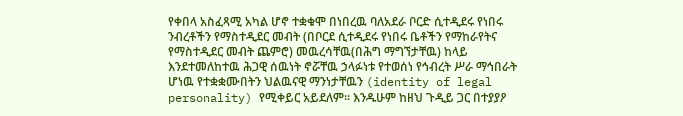የቀበላ አስፈጻሚ አካል ሆኖ ተቋቁሞ በነበረዉ ባለአደራ ቦርድ ሲተዲደሩ የነበሩ ንብረቶችን የማስተዲደር መብት (በቦርደ ሲተዲደሩ የነበሩ ቤቶችን የማከራየትና የማስተዲደር መብት ጨምሮ) መዉረሳቸዉ(በሕግ ማግኘታቸዉ) ከላይ እንደተመለከተዉ ሕጋዊ ሰዉነት ኖሯቸዉ ኃላፉነቱ የተወሰነ የኅብረት ሥራ ማኅበራት ሆነዉ የተቋቋሙበትን ህልዉናዊ ማንነታቸዉን (identity of legal personality) የሚቀይር አይደለም። እንዱሁም ከዘህ ጉዲይ ጋር በተያያዖ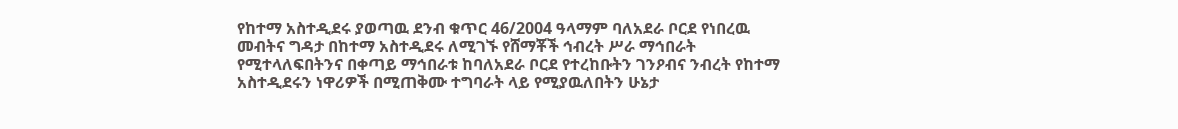የከተማ አስተዲደሩ ያወጣዉ ደንብ ቁጥር 46/2004 ዓላማም ባለአደራ ቦርደ የነበረዉ መብትና ግዳታ በከተማ አስተዲደሩ ለሚገኙ የሸማቾች ኅብረት ሥራ ማኅበራት የሚተላለፍበትንና በቀጣይ ማኅበራቱ ከባለአደራ ቦርደ የተረከቡትን ገንዖብና ንብረት የከተማ አስተዲደሩን ነዋሪዎች በሚጠቅሙ ተግባራት ላይ የሚያዉለበትን ሁኔታ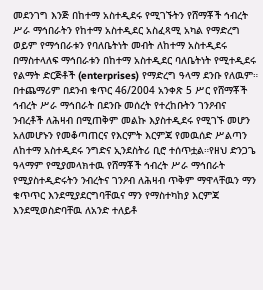መደንገግ እንጅ በከተማ አስተዲደሩ የሚገኙትን የሸማቾች ኅብረት ሥራ ማኅበራትን የከተማ አስተዲደር አስፈጻሚ አካል የማድረግ ወይም የማኅበራቱን የባለቤትነት መብት ለከተማ አስተዲደሩ በማስተላለፍ ማኅበራቱን በከተማ አስተዲደር ባለቤትነት የሚተዲደሩ የልማት ድርጅቶች (enterprises) የማድረግ ዓላማ ደንቡ የለዉም።
በተጨማሪም በደንብ ቁጥር 46/2004 አንቀጽ 5 ሥር የሸማቾች ኅብረት ሥራ ማኅበራት በደንቡ መሰረት የተረከቡትን ገንዖብና ንብረቶች ለሕዛብ በሚጠቅም መልኩ እያስተዲደሩ የሚገኙ መሆን አለመሆኑን የመቆጣጠርና የእርምት እርምጃ የመዉሰድ ሥልጣን ለከተማ አስተዲደሩ ንግድና ኢንደስትሪ ቢሮ ተሰጥቷል።የዘህ ድንጋጌ ዓላማም የሚያመላክተዉ የሸማቾች ኅብረት ሥራ ማኅበራት የሚያስተዲድሩትን ንብረትና ገንዖብ ለሕዛብ ጥቅም ማዋላቸዉን ማን ቁጥጥር እንደሚያደርግባቸዉና ማን የማስተካከያ እርምጃ እንደሚወስድባቸዉ ለአንድ ተለይቶ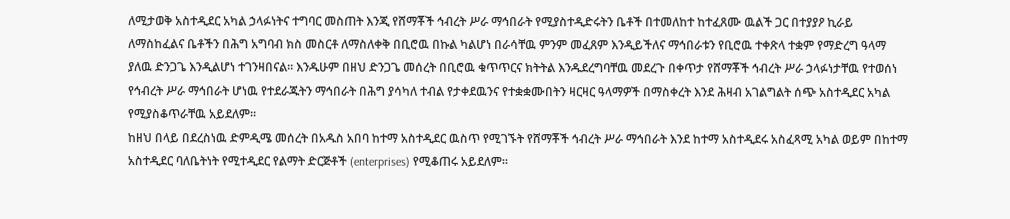ለሚታወቅ አስተዲደር አካል ኃላፉነትና ተግባር መስጠት እንጂ የሸማቾች ኅብረት ሥራ ማኅበራት የሚያስተዲድሩትን ቤቶች በተመለከተ ከተፈጸሙ ዉልች ጋር በተያያዖ ኪራይ ለማስከፈልና ቤቶችን በሕግ አግባብ ክስ መስርቶ ለማስለቀቅ በቢሮዉ በኩል ካልሆነ በራሳቸዉ ምንም መፈጸም እንዲይችለና ማኅበራቱን የቢሮዉ ተቀጽላ ተቋም የማድረግ ዓላማ ያለዉ ድንጋጌ እንዲልሆነ ተገንዛበናል። እንዱሁም በዘህ ድንጋጌ መሰረት በቢሮዉ ቁጥጥርና ክትትል እንዱደረግባቸዉ መደረጉ በቀጥታ የሸማቾች ኅብረት ሥራ ኃላፉነታቸዉ የተወሰነ የኅብረት ሥራ ማኅበራት ሆነዉ የተደራጁትን ማኅበራት በሕግ ያሳካለ ተብል የታቀደዉንና የተቋቋሙበትን ዛርዛር ዓላማዎች በማስቀረት እንደ ሕዛብ አገልግልት ሰጭ አስተዲደር አካል የሚያስቆጥራቸዉ አይደለም።
ከዘህ በላይ በደረስነዉ ድምዲሜ መሰረት በአዱስ አበባ ከተማ አስተዲደር ዉስጥ የሚገኙት የሸማቾች ኅብረት ሥራ ማኅበራት እንደ ከተማ አስተዲደሩ አስፈጻሚ አካል ወይም በከተማ አስተዲደር ባለቤትነት የሚተዲደር የልማት ድርጅቶች (enterprises) የሚቆጠሩ አይደለም።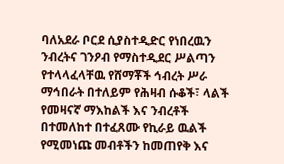ባለአደራ ቦርደ ሲያስተዲድር የነበረዉን ንብረትና ገንዖብ የማስተዲደር ሥልጣን የተላላፈላቸዉ የሸማቾች ኅብረት ሥራ ማኅበራት በተለይም የሕዛብ ሱቆች፣ ላልች የመዛናኛ ማእከልች እና ንብረቶች በተመለከተ በተፈጸሙ የኪራይ ዉልች የሚመነጩ መብቶችን ከመጠየቅ እና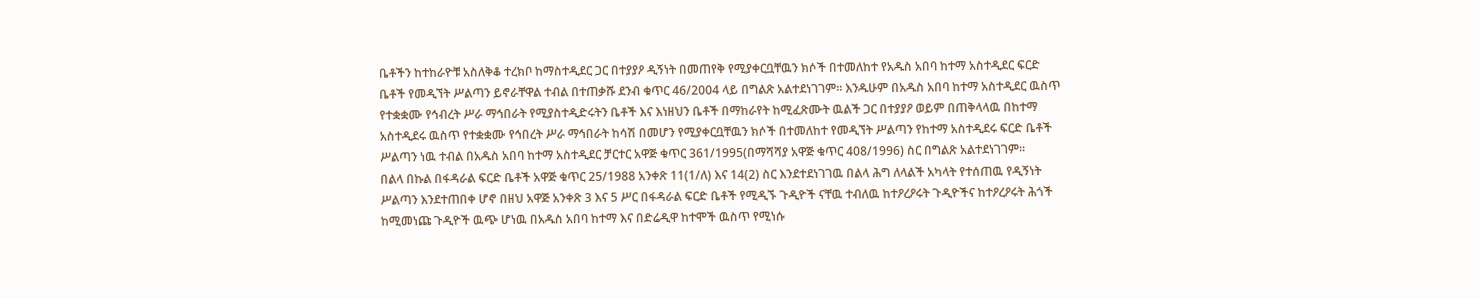ቤቶችን ከተከራዮቹ አስለቅቆ ተረክቦ ከማስተዲደር ጋር በተያያዖ ዲኝነት በመጠየቅ የሚያቀርቧቸዉን ክሶች በተመለከተ የአዱስ አበባ ከተማ አስተዲደር ፍርድ ቤቶች የመዲኘት ሥልጣን ይኖራቸዋል ተብል በተጠቃሹ ደንብ ቁጥር 46/2004 ላይ በግልጽ አልተደነገገም። እንዱሁም በአዱስ አበባ ከተማ አስተዲደር ዉስጥ የተቋቋሙ የኅብረት ሥራ ማኅበራት የሚያስተዲድሩትን ቤቶች እና እነዘህን ቤቶች በማከራየት ከሚፈጽሙት ዉልች ጋር በተያያዖ ወይም በጠቅላላዉ በከተማ አስተዲደሩ ዉስጥ የተቋቋሙ የኅበረት ሥራ ማኅበራት ከሳሽ በመሆን የሚያቀርቧቸዉን ክሶች በተመለከተ የመዲኘት ሥልጣን የከተማ አስተዲደሩ ፍርድ ቤቶች ሥልጣን ነዉ ተብል በአዱስ አበባ ከተማ አስተዲደር ቻርተር አዋጅ ቁጥር 361/1995(በማሻሻያ አዋጅ ቁጥር 408/1996) ስር በግልጽ አልተደነገገም።
በልላ በኩል በፋዳራል ፍርድ ቤቶች አዋጅ ቁጥር 25/1988 አንቀጽ 11(1/ለ) እና 14(2) ስር እንደተደነገገዉ በልላ ሕግ ለላልች አካላት የተሰጠዉ የዲኝነት ሥልጣን እንደተጠበቀ ሆኖ በዘህ አዋጅ አንቀጽ 3 እና 5 ሥር በፋዳራል ፍርድ ቤቶች የሚዲኙ ጉዲዮች ናቸዉ ተብለዉ ከተዖረዖሩት ጉዲዮችና ከተዖረዖሩት ሕጎች ከሚመነጩ ጉዲዮች ዉጭ ሆነዉ በአዱስ አበባ ከተማ እና በድሬዲዋ ከተሞች ዉስጥ የሚነሱ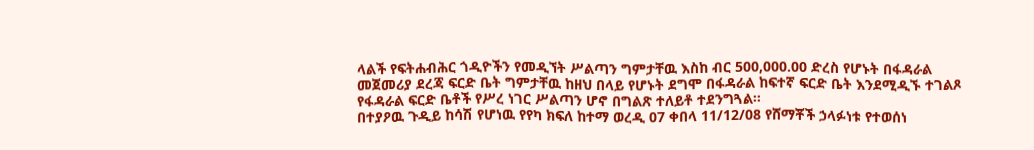ላልች የፍትሐብሕር ጎዲዮችን የመዲኘት ሥልጣን ግምታቸዉ እስከ ብር 500,000.00 ድረስ የሆኑት በፋዳራል መጀመሪያ ደረጃ ፍርድ ቤት ግምታቸዉ ከዘህ በላይ የሆኑት ደግሞ በፋዳራል ከፍተኛ ፍርድ ቤት እንደሚዲኙ ተገልጾ የፋዳራል ፍርድ ቤቶች የሥረ ነገር ሥልጣን ሆኖ በግልጽ ተለይቶ ተደንግጓል።
በተያዖዉ ጉዲይ ከሳሽ የሆነዉ የየካ ክፍለ ከተማ ወረዲ 07 ቀበላ 11/12/08 የሸማቾች ኃላፉነቱ የተወሰነ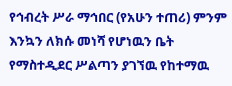የኅብረት ሥራ ማኅበር (የአሁን ተጠሪ) ምንም እንኳን ለክሱ መነሻ የሆነዉን ቤት የማስተዲደር ሥልጣን ያገኘዉ የከተማዉ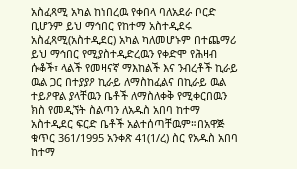አስፈጻሚ አካል ከነበረዉ የቀበላ ባለአደራ ቦርድ ቢሆንም ይህ ማኅበር የከተማ አስተዲደሩ አስፈጻሚ(አስተዲደር) አካል ካለመሆኑም በተጨማሪ ይህ ማኅበር የሚያስተዲድረዉን የቀድሞ የሕዛብ ሱቆች፣ ላልች የመዛናኛ ማእከልች እና ንብረቶች ኪራይ ዉል ጋር በተያያዖ ኪራይ ለማስከፈልና በኪራይ ዉል ተይዖዋል ያላቸዉን ቤቶች ለማስለቀቅ የሚቀርበዉን ክስ የመዲኘት ስልጣን ለአዱስ አበባ ከተማ አስተዲደር ፍርድ ቤቶች አልተሰጣቸዉም።በአዋጅ ቁጥር 361/1995 አንቀጽ 41(1/ረ) ስር የአዱስ አበባ ከተማ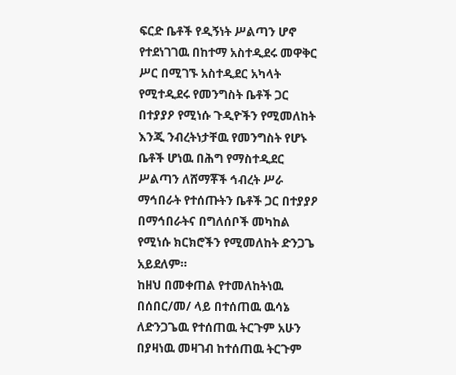ፍርድ ቤቶች የዲኝነት ሥልጣን ሆኖ የተደነገገዉ በከተማ አስተዲደሩ መዋቅር ሥር በሚገኙ አስተዲደር አካላት የሚተዲደሩ የመንግስት ቤቶች ጋር በተያያዖ የሚነሱ ጉዲዮችን የሚመለከት እንጂ ንብረትነታቸዉ የመንግስት የሆኑ ቤቶች ሆነዉ በሕግ የማስተዲደር ሥልጣን ለሸማቾች ኅብረት ሥራ ማኅበራት የተሰጡትን ቤቶች ጋር በተያያዖ በማኅበራትና በግለሰቦች መካከል የሚነሱ ክርክሮችን የሚመለከት ድንጋጌ አይደለም።
ከዘህ በመቀጠል የተመለከትነዉ በሰበር/መ/ ላይ በተሰጠዉ ዉሳኔ ለድንጋጌዉ የተሰጠዉ ትርጉም አሁን በያዛነዉ መዛገብ ከተሰጠዉ ትርጉም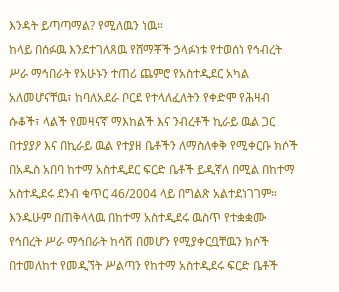እንዳት ይጣጣማል? የሚለዉን ነዉ።
ከላይ በሰፉዉ እንደተገለጸዉ የሸማቾች ኃላፉነቱ የተወሰነ የኅብረት ሥራ ማኅበራት የአሁኑን ተጠሪ ጨምሮ የአስተዲደር አካል አለመሆናቸዉ፣ ከባለአደራ ቦርደ የተላለፈለትን የቀድሞ የሕዛብ ሱቆች፣ ላልች የመዛናኛ ማእከልች እና ንብረቶች ኪራይ ዉል ጋር በተያያዖ እና በኪራይ ዉል የተያዘ ቤቶችን ለማስለቀቅ የሚቀርቡ ክሶች በአዱስ አበባ ከተማ አስተዲደር ፍርድ ቤቶች ይዲኛለ በሚል በከተማ አስተዲደሩ ደንብ ቁጥር 46/2004 ላይ በግልጽ አልተደነገገም። እንዱሁም በጠቅላላዉ በከተማ አስተዲደሩ ዉስጥ የተቋቋሙ የኅበረት ሥራ ማኅበራት ከሳሽ በመሆን የሚያቀርቧቸዉን ክሶች በተመለከተ የመዲኘት ሥልጣን የከተማ አስተዲደሩ ፍርድ ቤቶች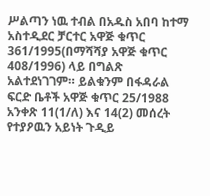ሥልጣን ነዉ ተብል በአዱስ አበባ ከተማ አስተዲደር ቻርተር አዋጅ ቁጥር 361/1995(በማሻሻያ አዋጅ ቁጥር 408/1996) ላይ በግልጽ አልተደነገገም። ይልቁንም በፋዳራል ፍርድ ቤቶች አዋጅ ቁጥር 25/1988 አንቀጽ 11(1/ለ) እና 14(2) መሰረት የተያዖዉን አይነት ጉዲይ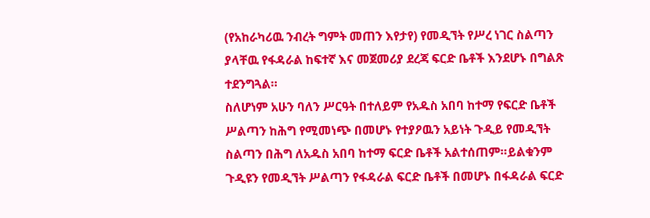(የአከራካሪዉ ንብረት ግምት መጠን እየታየ) የመዲኘት የሥረ ነገር ስልጣን ያላቸዉ የፋዳራል ከፍተኛ እና መጀመሪያ ደረጃ ፍርድ ቤቶች እንደሆኑ በግልጽ ተደንግጓል።
ስለሆነም አሁን ባለን ሥርዓት በተለይም የአዱስ አበባ ከተማ የፍርድ ቤቶች ሥልጣን ከሕግ የሚመነጭ በመሆኑ የተያዖዉን አይነት ጉዲይ የመዲኘት ስልጣን በሕግ ለአዱስ አበባ ከተማ ፍርድ ቤቶች አልተሰጠም።ይልቁንም ጉዲዩን የመዲኘት ሥልጣን የፋዳራል ፍርድ ቤቶች በመሆኑ በፋዳራል ፍርድ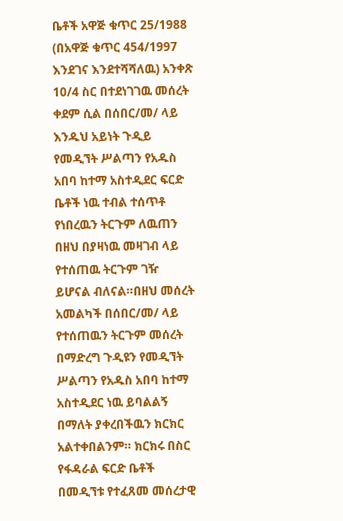ቤቶች አዋጅ ቁጥር 25/1988 (በአዋጅ ቁጥር 454/1997 እንደገና እንደተሻሻለዉ) አንቀጽ 10/4 ስር በተደነገገዉ መሰረት ቀደም ሲል በሰበር/መ/ ላይ እንዱህ አይነት ጉዲይ የመዲኘት ሥልጣን የአዱስ አበባ ከተማ አስተዲደር ፍርድ ቤቶች ነዉ ተብል ተሰጥቶ የነበረዉን ትርጉም ለዉጠን በዘህ በያዛነዉ መዛገብ ላይ የተሰጠዉ ትርጉም ገዥ ይሆናል ብለናል።በዘህ መሰረት አመልካች በሰበር/መ/ ላይ የተሰጠዉን ትርጉም መሰረት በማድረግ ጉዲዩን የመዲኘት ሥልጣን የአዱስ አበባ ከተማ አስተዲደር ነዉ ይባልልኝ በማለት ያቀረበችዉን ክርክር አልተቀበልንም። ክርክሩ በስር የፋዳራል ፍርድ ቤቶች በመዲኘቱ የተፈጸመ መሰረታዊ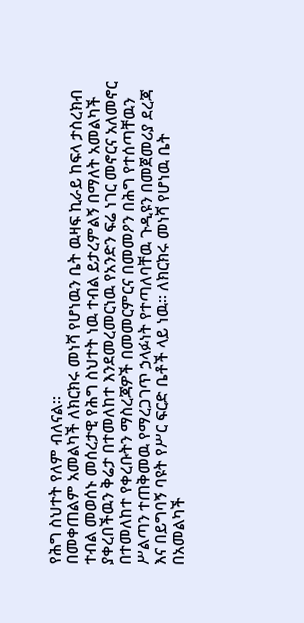የሕግ ስህተት የለም ብለናል።
በመቀጠልም አመልካች ለክርክሩ መነሻ የሆነዉን ቤት ዉዛፍ ኪራይ ከፍላ ታስረክብ ተብል መወሰኑ መሰረታዊ የሕግ ስህተት ነዉ ተብል ይታረምልኝ በማለት አመልካች ያቀረበችዉን ቅሬታ በተመለከተ እንደመረመርነዉ የአንድን ፍሬ ነገር መኖርና አለመኖር በተመለከተ የቀረቡትን ማስረጃዎች በመመርምርና በመመዖን በሕግ የተሰጣቸዉን ሥልጣን ተጠቅመዉ የማረጋገጥ ኃላፉነት የተጣለባቸዉ ጉዲዩን በመጀመሪያ ደረጃ እና በይግባኝ ባዩት የሥር ፍርድ ቤቶች ላይ ነዉ። ለክርክሩ መነሻ የሆነዉ ቤት በአመልካች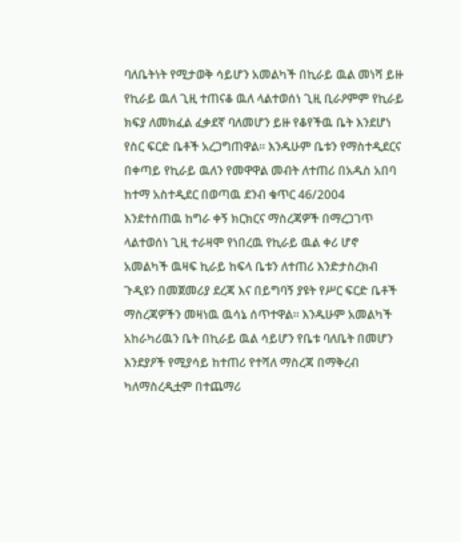ባለቤትነት የሚታወቅ ሳይሆን አመልካች በኪራይ ዉል መነሻ ይዙ የኪራይ ዉለ ጊዚ ተጠናቆ ዉለ ላልተወሰነ ጊዚ ቢራዖምም የኪራይ ክፍያ ለመክፈል ፈቃደኛ ባለመሆን ይዙ የቆየችዉ ቤት እንደሆነ የስር ፍርድ ቤቶች አረጋግጠዋል። እንዱሁም ቤቱን የማስተዲደርና በቀጣይ የኪራይ ዉለን የመዋዋል መብት ለተጠሪ በአዱስ አበባ ከተማ አስተዲደር በወጣዉ ደንብ ቁጥር 46/2004 እንደተሰጠዉ ከግራ ቀኝ ክርክርና ማስረጃዎች በማረጋገጥ ላልተወሰነ ጊዚ ተራዛሞ የነበረዉ የኪራይ ዉል ቀሪ ሆኖ አመልካች ዉዛፍ ኪራይ ከፍላ ቤቱን ለተጠሪ እንድታስረክብ ጉዲዩን በመጀመሪያ ደረጃ እና በይግባኝ ያዩት የሥር ፍርድ ቤቶች ማስረጃዎችን መዛነዉ ዉሳኔ ሰጥተዋል። እንዱሁም አመልካች አከራካሪዉን ቤት በኪራይ ዉል ሳይሆን የቤቱ ባለቤት በመሆን እንደያዖች የሚያሳይ ከተጠሪ የተሻለ ማስረጃ በማቅረብ ካለማስረዲቷም በተጨማሪ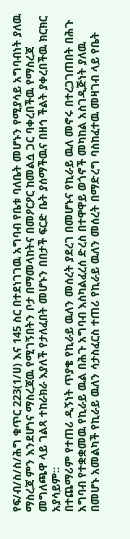የፍ/ብ/ስ/ስ/ሕግ ቁጥር 223(1/ሀ) እና 145 ስር በተደነገገዉ አግባብ የቤቱ ባለቤት መሆኑን የሚያሳይ አግባብነት ያለዉ ማስረጃ ምን እንደሆነና ማስረጃዉ የሚገኝበትን ቦታ በማመላከትና በመዖርዖር ከመልሷ ጋር ባቀረበችዉ የማስረጃ መግለጫዋ ላይ ገልጻ ተከራክራ እያለች የታለፈበት መሆኑን በበታች ፍርድ ቤት ያሰማችዉና በዘኅ ችልት ያቀረበችዉ ክርክር አያሳይም።
በተጨማሪም የተጠሪ ዲኝነት ጥያቄ የኪራይ ዉለን መሰረት ያደረገ በመሆኑና የኪራይ ዉለ መኖሩ በተረጋገጠበት በሕጉ አግባብ የተቋቋመዉ የኪራይ ዉል በሕጉ አግባብ እስካልፈረሰ ድረስ በተዋዋይ ወጎኖች መካከል አስገዲጅነት ያለዉ በመሆኑ አመልካች የኪራይ ዉለን ሳታስፈርስ ተጠሪ የኪራይ ዉለን መሰረት በማድረግ ባስከፈተዉ መዛገብ ላይ የቤት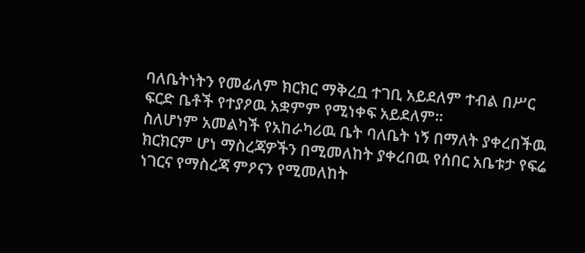ባለቤትነትን የመፊለም ክርክር ማቅረቧ ተገቢ አይደለም ተብል በሥር ፍርድ ቤቶች የተያዖዉ አቋምም የሚነቀፍ አይደለም።
ስለሆነም አመልካች የአከራካሪዉ ቤት ባለቤት ነኝ በማለት ያቀረበችዉ ክርክርም ሆነ ማስረጃዎችን በሚመለከት ያቀረበዉ የሰበር አቤቱታ የፍሬ ነገርና የማስረጃ ምዖናን የሚመለከት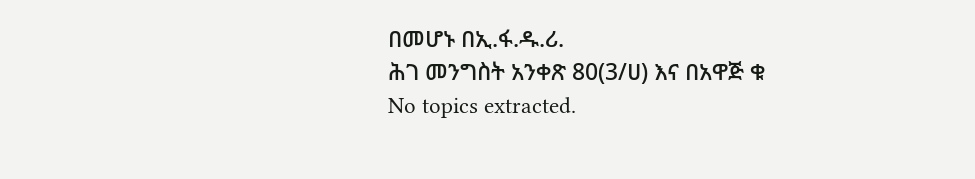በመሆኑ በኢ.ፋ.ዱ.ሪ.
ሕገ መንግስት አንቀጽ 80(3/ሀ) እና በአዋጅ ቁ
No topics extracted.